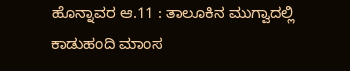ಹೊನ್ನಾವರ ಆ.11 : ತಾಲೂಕಿನ ಮುಗ್ವಾದಲ್ಲಿ ಕಾಡುಹಂದಿ ಮಾಂಸ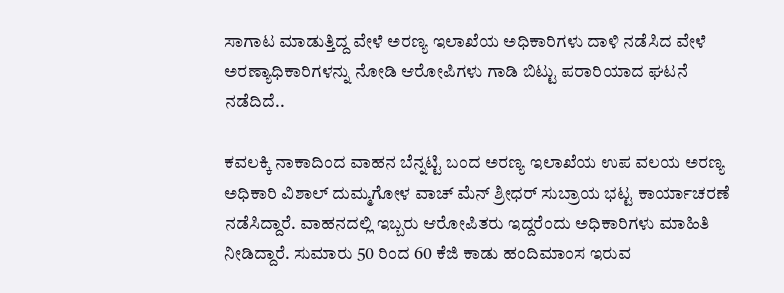ಸಾಗಾಟ ಮಾಡುತ್ತಿದ್ದ ವೇಳೆ ಅರಣ್ಯ ಇಲಾಖೆಯ ಅಧಿಕಾರಿಗಳು ದಾಳಿ ನಡೆಸಿದ ವೇಳೆ ಅರಣ್ಯಾಧಿಕಾರಿಗಳನ್ನು ನೋಡಿ ಆರೋಪಿಗಳು ಗಾಡಿ ಬಿಟ್ಟು ಪರಾರಿಯಾದ ಘಟನೆ ನಡೆದಿದೆ..

ಕವಲಕ್ಕಿ ನಾಕಾದಿಂದ ವಾಹನ ಬೆನ್ನಟ್ಟಿ ಬಂದ ಅರಣ್ಯ ಇಲಾಖೆಯ ಉಪ ವಲಯ ಅರಣ್ಯ ಅಧಿಕಾರಿ ವಿಶಾಲ್ ದುಮ್ಮಗೋಳ ವಾಚ್ ಮೆನ್ ಶ್ರೀಧರ್ ಸುಬ್ರಾಯ ಭಟ್ಟ ಕಾರ್ಯಾಚರಣೆ ನಡೆಸಿದ್ದಾರೆ. ವಾಹನದಲ್ಲಿ ಇಬ್ಬರು ಆರೋಪಿತರು ಇದ್ದರೆಂದು ಅಧಿಕಾರಿಗಳು ಮಾಹಿತಿ ನೀಡಿದ್ದಾರೆ. ಸುಮಾರು 50 ರಿಂದ 60 ಕೆಜಿ ಕಾಡು ಹಂದಿಮಾಂಸ ಇರುವ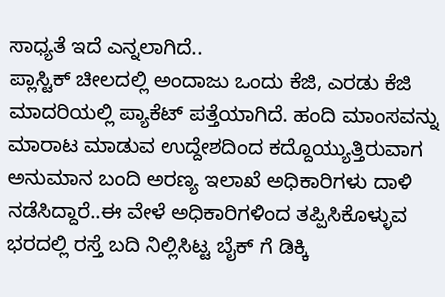ಸಾಧ್ಯತೆ ಇದೆ ಎನ್ನಲಾಗಿದೆ..
ಪ್ಲಾಸ್ಟಿಕ್ ಚೀಲದಲ್ಲಿ ಅಂದಾಜು ಒಂದು ಕೆಜಿ, ಎರಡು ಕೆಜಿ ಮಾದರಿಯಲ್ಲಿ ಪ್ಯಾಕೆಟ್ ಪತ್ತೆಯಾಗಿದೆ. ಹಂದಿ ಮಾಂಸವನ್ನು ಮಾರಾಟ ಮಾಡುವ ಉದ್ದೇಶದಿಂದ ಕದ್ದೊಯ್ಯುತ್ತಿರುವಾಗ ಅನುಮಾನ ಬಂದಿ ಅರಣ್ಯ ಇಲಾಖೆ ಅಧಿಕಾರಿಗಳು ದಾಳಿ ನಡೆಸಿದ್ದಾರೆ..ಈ ವೇಳೆ ಅಧಿಕಾರಿಗಳಿಂದ ತಪ್ಪಿಸಿಕೊಳ್ಳುವ ಭರದಲ್ಲಿ ರಸ್ತೆ ಬದಿ ನಿಲ್ಲಿಸಿಟ್ಟ ಬೈಕ್ ಗೆ ಡಿಕ್ಕಿ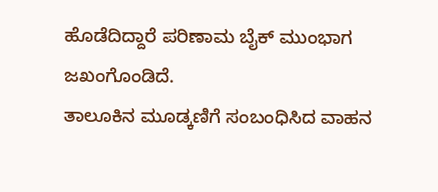ಹೊಡೆದಿದ್ದಾರೆ ಪರಿಣಾಮ ಬೈಕ್ ಮುಂಭಾಗ ಜಖಂಗೊಂಡಿದೆ.
ತಾಲೂಕಿನ ಮೂಡ್ಕಣಿಗೆ ಸಂಬಂಧಿಸಿದ ವಾಹನ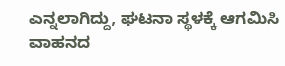ಎನ್ನಲಾಗಿದ್ದು, ಘಟನಾ ಸ್ಥಳಕ್ಕೆ ಆಗಮಿಸಿ ವಾಹನದ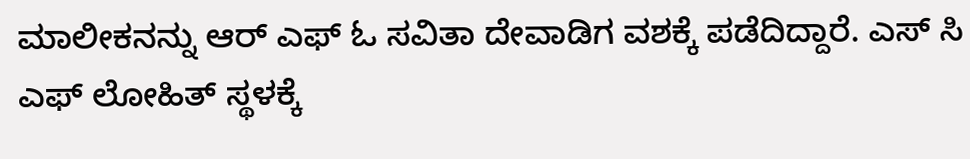ಮಾಲೀಕನನ್ನು ಆರ್ ಎಫ್ ಓ ಸವಿತಾ ದೇವಾಡಿಗ ವಶಕ್ಕೆ ಪಡೆದಿದ್ದಾರೆ. ಎಸ್ ಸಿ ಎಫ್ ಲೋಹಿತ್ ಸ್ಥಳಕ್ಕೆ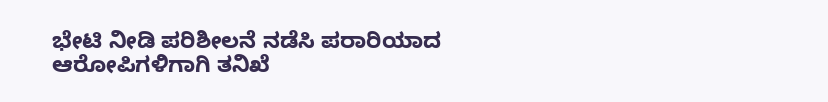ಭೇಟಿ ನೀಡಿ ಪರಿಶೀಲನೆ ನಡೆಸಿ ಪರಾರಿಯಾದ ಆರೋಪಿಗಳಿಗಾಗಿ ತನಿಖೆ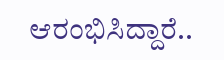ಆರಂಭಿಸಿದ್ದಾರೆ..